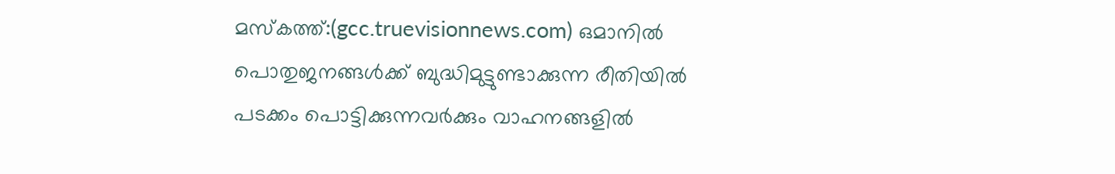മസ്കത്ത്:(gcc.truevisionnews.com) ഒമാനിൽ പൊതുജനങ്ങൾക്ക് ബുദ്ധിമുട്ടുണ്ടാക്കുന്ന രീതിയിൽ പടക്കം പൊട്ടിക്കുന്നവർക്കും വാഹനങ്ങളിൽ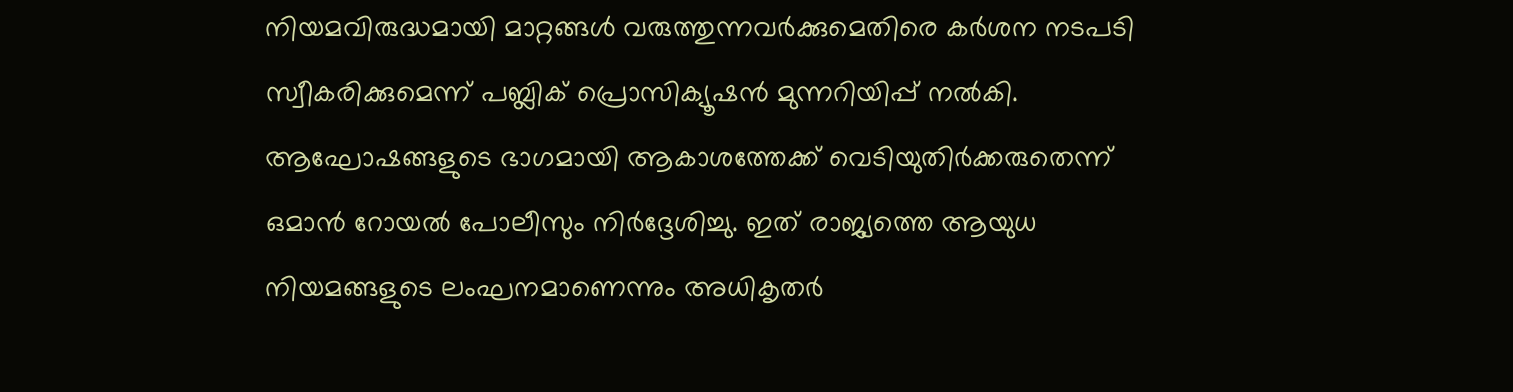നിയമവിരുദ്ധമായി മാറ്റങ്ങൾ വരുത്തുന്നവർക്കുമെതിരെ കർശന നടപടി സ്വീകരിക്കുമെന്ന് പബ്ലിക് പ്രൊസിക്യൂഷൻ മുന്നറിയിപ്പ് നൽകി.
ആഘോഷങ്ങളുടെ ഭാഗമായി ആകാശത്തേക്ക് വെടിയുതിർക്കരുതെന്ന് ഒമാൻ റോയൽ പോലീസും നിർദ്ദേശിച്ചു. ഇത് രാജ്യത്തെ ആയുധ നിയമങ്ങളുടെ ലംഘനമാണെന്നും അധികൃതർ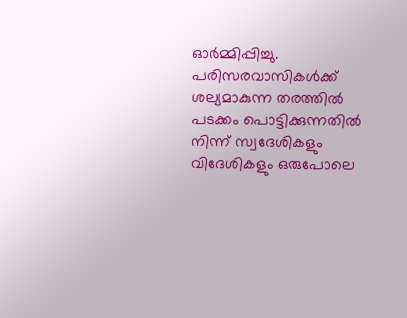ഓർമ്മിപ്പിച്ചു. പരിസരവാസികൾക്ക് ശല്യമാകുന്ന തരത്തിൽ പടക്കം പൊട്ടിക്കുന്നതിൽ നിന്ന് സ്വദേശികളും വിദേശികളും ഒരുപോലെ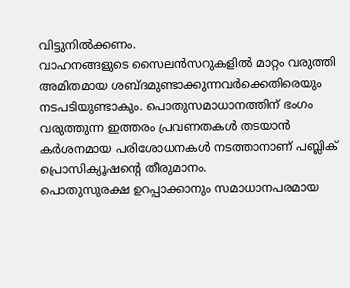വിട്ടുനിൽക്കണം.
വാഹനങ്ങളുടെ സൈലൻസറുകളിൽ മാറ്റം വരുത്തി അമിതമായ ശബ്ദമുണ്ടാക്കുന്നവർക്കെതിരെയും നടപടിയുണ്ടാകും. പൊതുസമാധാനത്തിന് ഭംഗം വരുത്തുന്ന ഇത്തരം പ്രവണതകൾ തടയാൻ കർശനമായ പരിശോധനകൾ നടത്താനാണ് പബ്ലിക് പ്രൊസിക്യൂഷന്റെ തീരുമാനം.
പൊതുസുരക്ഷ ഉറപ്പാക്കാനും സമാധാനപരമായ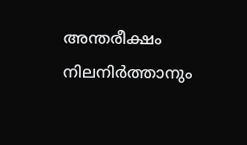അന്തരീക്ഷം നിലനിർത്താനും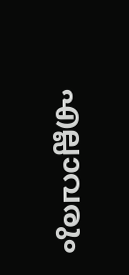എല്ലാവരും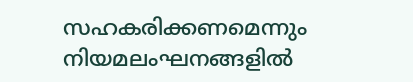സഹകരിക്കണമെന്നും നിയമലംഘനങ്ങളിൽ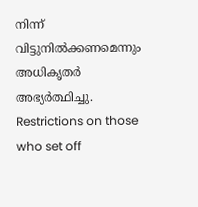നിന്ന് വിട്ടുനിൽക്കണമെന്നും അധികൃതർ അഭ്യർത്ഥിച്ചു.
Restrictions on those who set off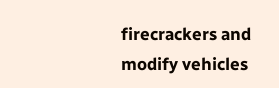firecrackers and modify vehicles